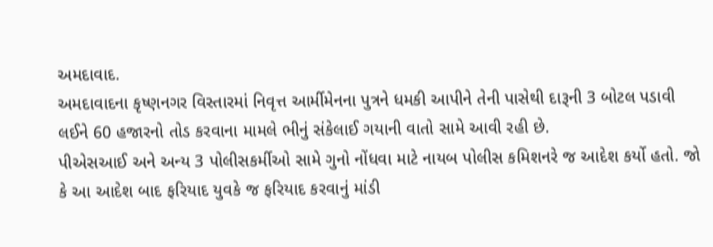અમદાવાદ.
અમદાવાદના કૃષ્ણનગર વિસ્તારમાં નિવૃત્ત આર્મીમેનના પુત્રને ધમકી આપીને તેની પાસેથી દારૂની 3 બોટલ પડાવી લઈને 60 હજારનો તોડ કરવાના મામલે ભીનું સંકેલાઈ ગયાની વાતો સામે આવી રહી છે.
પીએસઆઈ અને અન્ય 3 પોલીસકર્મીઓ સામે ગુનો નોંધવા માટે નાયબ પોલીસ કમિશનરે જ આદેશ કર્યો હતો. જો કે આ આદેશ બાદ ફરિયાદ યુવકે જ ફરિયાદ કરવાનું માંડી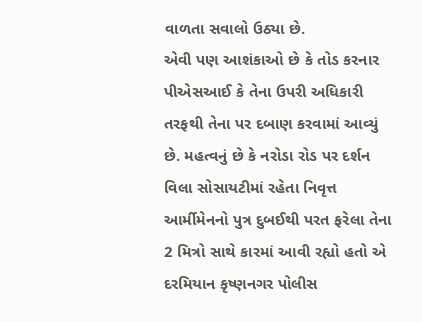વાળતા સવાલો ઉઠ્યા છે.
એવી પણ આશંકાઓ છે કે તોડ કરનાર પીએસઆઈ કે તેના ઉપરી અધિકારી તરફથી તેના પર દબાણ કરવામાં આવ્યું છે. મહત્વનું છે કે નરોડા રોડ પર દર્શન વિલા સોસાયટીમાં રહેતા નિવૃત્ત આર્મીમેનનો પુત્ર દુબઈથી પરત ફરેલા તેના 2 મિત્રો સાથે કારમાં આવી રહ્યો હતો એ દરમિયાન કૃષ્ણનગર પોલીસ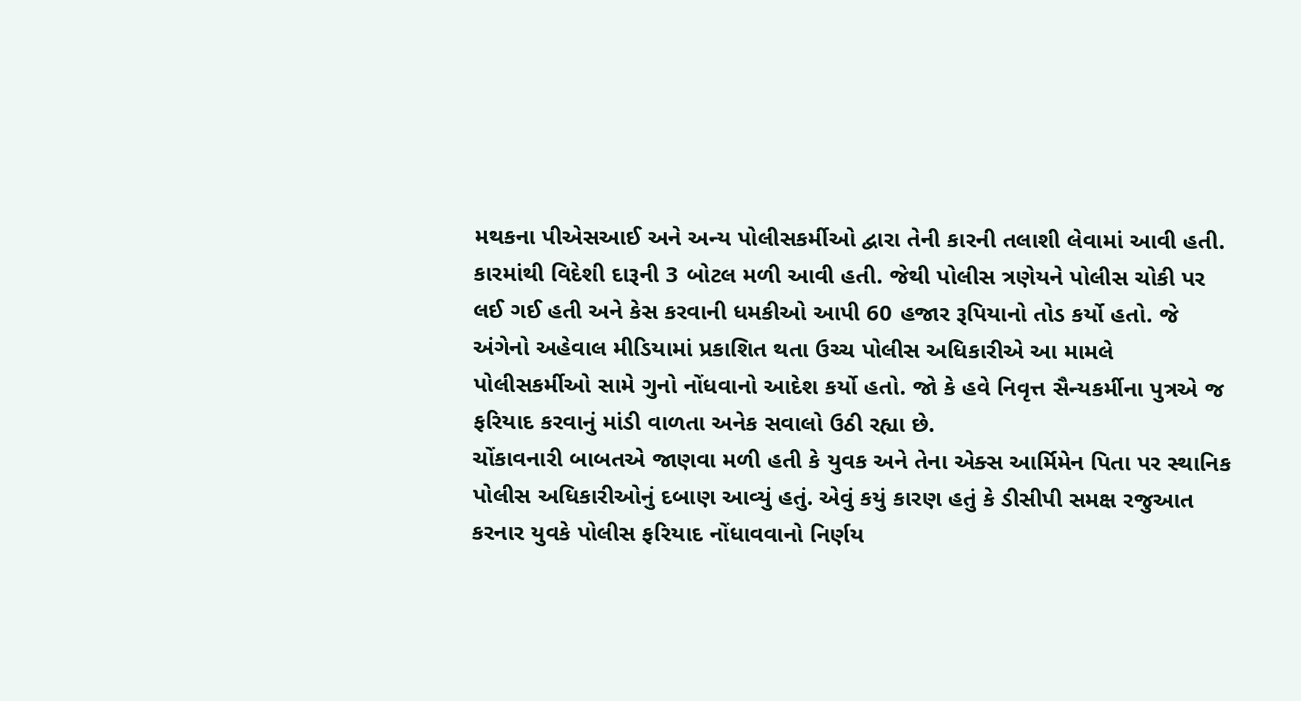મથકના પીએસઆઈ અને અન્ય પોલીસકર્મીઓ દ્વારા તેની કારની તલાશી લેવામાં આવી હતી.
કારમાંથી વિદેશી દારૂની 3 બોટલ મળી આવી હતી. જેથી પોલીસ ત્રણેયને પોલીસ ચોકી પર લઈ ગઈ હતી અને કેસ કરવાની ધમકીઓ આપી 60 હજાર રૂપિયાનો તોડ કર્યો હતો. જે અંગેનો અહેવાલ મીડિયામાં પ્રકાશિત થતા ઉચ્ચ પોલીસ અધિકારીએ આ મામલે પોલીસકર્મીઓ સામે ગુનો નોંધવાનો આદેશ કર્યો હતો. જો કે હવે નિવૃત્ત સૈન્યકર્મીના પુત્રએ જ ફરિયાદ કરવાનું માંડી વાળતા અનેક સવાલો ઉઠી રહ્યા છે.
ચોંકાવનારી બાબતએ જાણવા મળી હતી કે યુવક અને તેના એક્સ આર્મિમેન પિતા પર સ્થાનિક પોલીસ અધિકારીઓનું દબાણ આવ્યું હતું. એવું કયું કારણ હતું કે ડીસીપી સમક્ષ રજુઆત કરનાર યુવકે પોલીસ ફરિયાદ નોંધાવવાનો નિર્ણય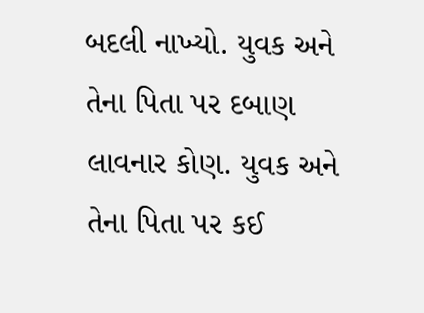બદલી નાખ્યો. યુવક અને તેના પિતા પર દબાણ લાવનાર કોણ. યુવક અને તેના પિતા પર કઈ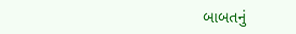બાબતનું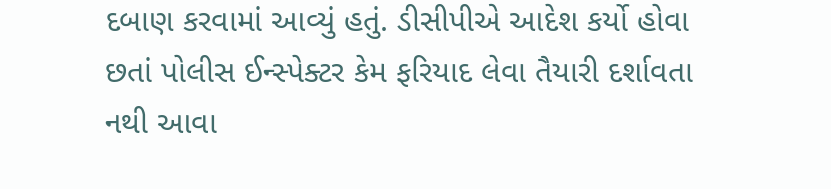દબાણ કરવામાં આવ્યું હતું. ડીસીપીએ આદેશ કર્યો હોવા છતાં પોલીસ ઈન્સ્પેક્ટર કેમ ફરિયાદ લેવા તૈયારી દર્શાવતા નથી આવા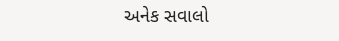અનેક સવાલો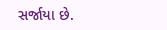સર્જાયા છે.